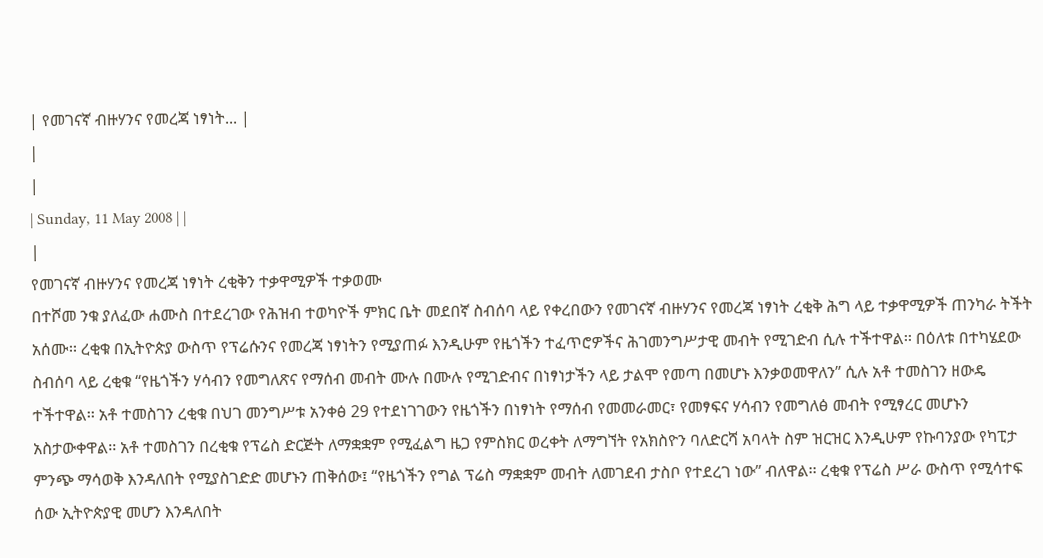| የመገናኛ ብዙሃንና የመረጃ ነፃነት... |
|
|
| Sunday, 11 May 2008 | |
|
የመገናኛ ብዙሃንና የመረጃ ነፃነት ረቂቅን ተቃዋሚዎች ተቃወሙ
በተሾመ ንቁ ያለፈው ሐሙስ በተደረገው የሕዝብ ተወካዮች ምክር ቤት መደበኛ ስብሰባ ላይ የቀረበውን የመገናኛ ብዙሃንና የመረጃ ነፃነት ረቂቅ ሕግ ላይ ተቃዋሚዎች ጠንካራ ትችት አሰሙ፡፡ ረቂቁ በኢትዮጵያ ውስጥ የፕሬሱንና የመረጃ ነፃነትን የሚያጠፉ እንዲሁም የዜጎችን ተፈጥሮዎችና ሕገመንግሥታዊ መብት የሚገድብ ሲሉ ተችተዋል፡፡ በዕለቱ በተካሄደው ስብሰባ ላይ ረቂቁ “የዜጎችን ሃሳብን የመግለጽና የማሰብ መብት ሙሉ በሙሉ የሚገድብና በነፃነታችን ላይ ታልሞ የመጣ በመሆኑ እንቃወመዋለን” ሲሉ አቶ ተመስገን ዘውዴ ተችተዋል፡፡ አቶ ተመስገን ረቂቁ በህገ መንግሥቱ አንቀፅ 29 የተደነገገውን የዜጎችን በነፃነት የማሰብ የመመራመር፣ የመፃፍና ሃሳብን የመግለፅ መብት የሚፃረር መሆኑን አስታውቀዋል፡፡ አቶ ተመስገን በረቂቁ የፕሬስ ድርጅት ለማቋቋም የሚፈልግ ዜጋ የምስክር ወረቀት ለማግኘት የአክስዮን ባለድርሻ አባላት ስም ዝርዝር እንዲሁም የኩባንያው የካፒታ ምንጭ ማሳወቅ እንዳለበት የሚያስገድድ መሆኑን ጠቅሰው፤ “የዜጎችን የግል ፕሬስ ማቋቋም መብት ለመገደብ ታስቦ የተደረገ ነው” ብለዋል፡፡ ረቂቁ የፕሬስ ሥራ ውስጥ የሚሳተፍ ሰው ኢትዮጵያዊ መሆን እንዳለበት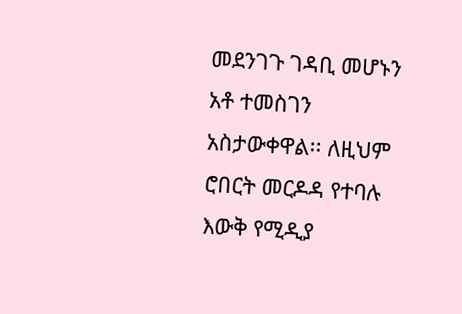መደንገጉ ገዳቢ መሆኑን አቶ ተመስገን አስታውቀዋል፡፡ ለዚህም ሮበርት መርዶዳ የተባሉ እውቅ የሚዲያ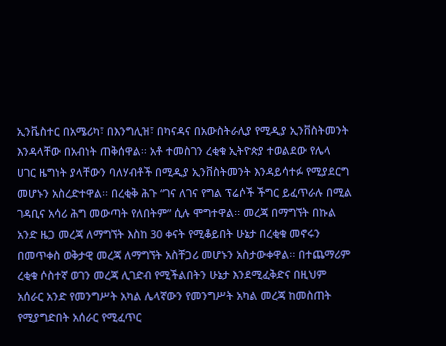ኢንቬስተር በአሜሪካ፣ በእንግሊዝ፣ በካናዳና በአውስትራሊያ የሚዲያ ኢንቨስትመንት እንዳላቸው በአብነት ጠቅሰዋል፡፡ አቶ ተመስገን ረቂቁ ኢትዮጵያ ተወልደው የሌላ ሀገር ዜግነት ያላቸውን ባለሃብቶች በሚዲያ ኢንቨስትመንት እንዳይሳተፉ የሚያደርግ መሆኑን አስረድተዋል፡፡ በረቂቅ ሕጉ “ገና ለገና የግል ፕሬሶች ችግር ይፈጥራሉ በሚል ገዳቢና አሳሪ ሕግ መውጣት የለበትም” ሲሉ ሞግተዋል፡፡ መረጃ በማግኘት በኩል አንድ ዜጋ መረጃ ለማግኘት እስከ 30 ቀናት የሚቆይበት ሁኔታ በረቂቁ መኖሩን በመጥቀስ ወቅታዊ መረጃ ለማግኘት አስቸጋሪ መሆኑን አስታውቀዋል፡፡ በተጨማሪም ረቂቁ ሶስተኛ ወገን መረጃ ሊገድብ የሚችልበትን ሁኔታ እንደሚፈቅድና በዚህም አሰራር አንድ የመንግሥት አካል ሌላኛውን የመንግሥት አካል መረጃ ከመስጠት የሚያግድበት አሰራር የሚፈጥር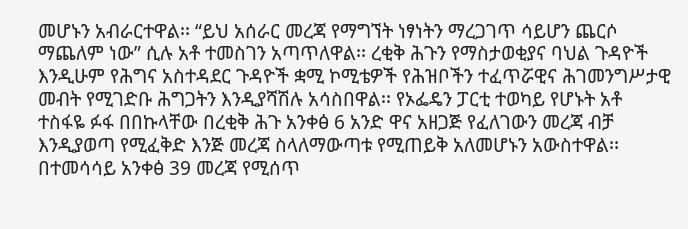መሆኑን አብራርተዋል፡፡ “ይህ አሰራር መረጃ የማግኘት ነፃነትን ማረጋገጥ ሳይሆን ጨርሶ ማጨለም ነው” ሲሉ አቶ ተመስገን አጣጥለዋል፡፡ ረቂቅ ሕጉን የማስታወቂያና ባህል ጉዳዮች እንዲሁም የሕግና አስተዳደር ጉዳዮች ቋሚ ኮሚቴዎች የሕዝቦችን ተፈጥሯዊና ሕገመንግሥታዊ መብት የሚገድቡ ሕግጋትን እንዲያሻሽሉ አሳስበዋል፡፡ የኦፌዴን ፓርቲ ተወካይ የሆኑት አቶ ተስፋዬ ፉፋ በበኩላቸው በረቂቅ ሕጉ አንቀፅ 6 አንድ ዋና አዘጋጅ የፈለገውን መረጃ ብቻ እንዲያወጣ የሚፈቅድ እንጅ መረጃ ስላለማውጣቱ የሚጠይቅ አለመሆኑን አውስተዋል፡፡ በተመሳሳይ አንቀፅ 39 መረጃ የሚሰጥ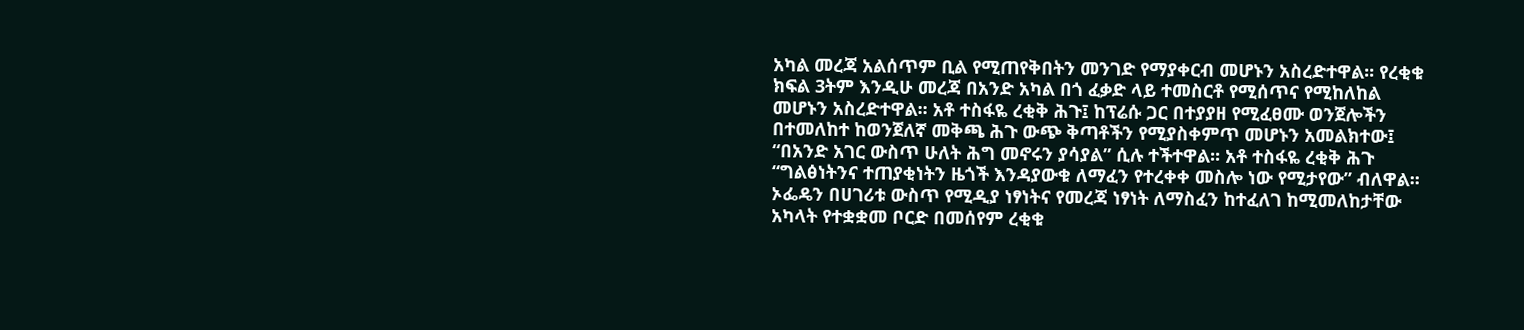አካል መረጃ አልሰጥም ቢል የሚጠየቅበትን መንገድ የማያቀርብ መሆኑን አስረድተዋል፡፡ የረቂቁ ክፍል 3ትም እንዲሁ መረጃ በአንድ አካል በጎ ፈቃድ ላይ ተመስርቶ የሚሰጥና የሚከለከል መሆኑን አስረድተዋል፡፡ አቶ ተስፋዬ ረቂቅ ሕጉ፤ ከፕሬሱ ጋር በተያያዘ የሚፈፀሙ ወንጀሎችን በተመለከተ ከወንጀለኛ መቅጫ ሕጉ ውጭ ቅጣቶችን የሚያስቀምጥ መሆኑን አመልክተው፤ “በአንድ አገር ውስጥ ሁለት ሕግ መኖሩን ያሳያል” ሲሉ ተችተዋል፡፡ አቶ ተስፋዬ ረቂቅ ሕጉ “ግልፅነትንና ተጠያቂነትን ዜጎች እንዳያውቁ ለማፈን የተረቀቀ መስሎ ነው የሚታየው” ብለዋል፡፡ ኦፌዴን በሀገሪቱ ውስጥ የሚዲያ ነፃነትና የመረጃ ነፃነት ለማስፈን ከተፈለገ ከሚመለከታቸው አካላት የተቋቋመ ቦርድ በመሰየም ረቂቁ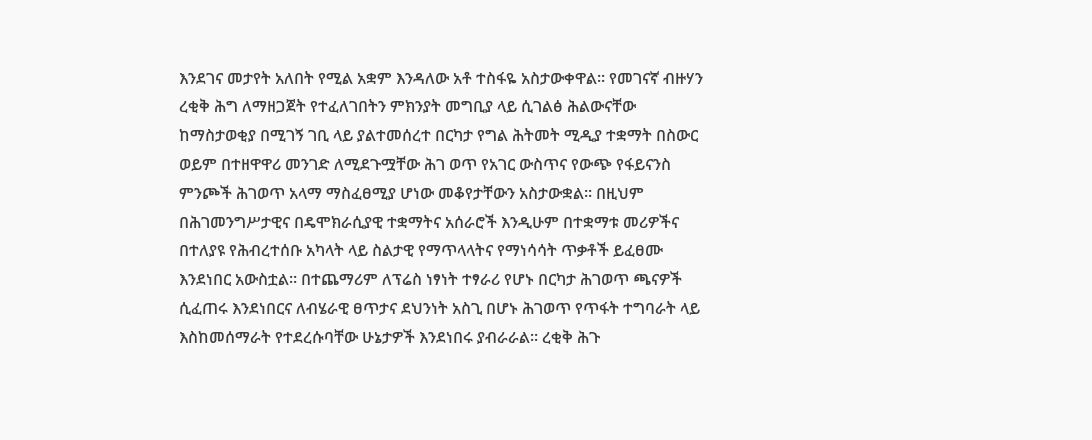እንደገና መታየት አለበት የሚል አቋም እንዳለው አቶ ተስፋዬ አስታውቀዋል፡፡ የመገናኛ ብዙሃን ረቂቅ ሕግ ለማዘጋጀት የተፈለገበትን ምክንያት መግቢያ ላይ ሲገልፅ ሕልውናቸው ከማስታወቂያ በሚገኝ ገቢ ላይ ያልተመሰረተ በርካታ የግል ሕትመት ሚዲያ ተቋማት በስውር ወይም በተዘዋዋሪ መንገድ ለሚደጉሟቸው ሕገ ወጥ የአገር ውስጥና የውጭ የፋይናንስ ምንጮች ሕገወጥ አላማ ማስፈፀሚያ ሆነው መቆየታቸውን አስታውቋል፡፡ በዚህም በሕገመንግሥታዊና በዴሞክራሲያዊ ተቋማትና አሰራሮች እንዲሁም በተቋማቱ መሪዎችና በተለያዩ የሕብረተሰቡ አካላት ላይ ስልታዊ የማጥላላትና የማነሳሳት ጥቃቶች ይፈፀሙ እንደነበር አውስቷል፡፡ በተጨማሪም ለፕሬስ ነፃነት ተፃራሪ የሆኑ በርካታ ሕገወጥ ጫናዎች ሲፈጠሩ እንደነበርና ለብሄራዊ ፀጥታና ደህንነት አስጊ በሆኑ ሕገወጥ የጥፋት ተግባራት ላይ እስከመሰማራት የተደረሱባቸው ሁኔታዎች እንደነበሩ ያብራራል፡፡ ረቂቅ ሕጉ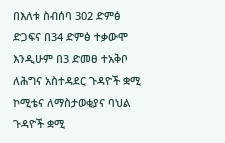በእለቱ ስብሰባ 302 ድምፅ ድጋፍና በ34 ድምፅ ተቃውሞ እንዲሁም በ3 ድመፀ ተአቅቦ ለሕግና አስተዳደር ጉዳዮች ቋሚ ኮሚቴና ለማስታወቂያና ባህል ጉዳዮች ቋሚ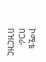ኮሚቴ በጋራ በዝርዝር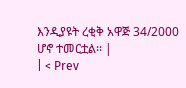እንዲያዩት ረቂቅ አዋጅ 34/2000 ሆኖ ተመርቷል፡፡ |
| < Prev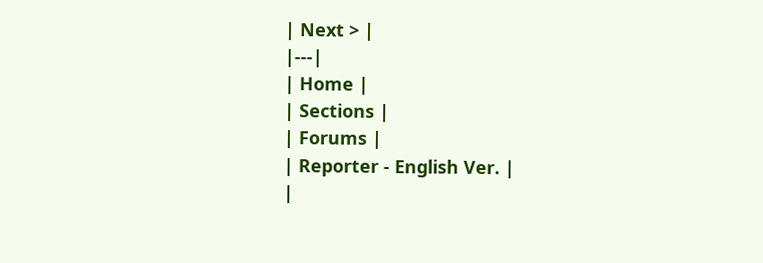| Next > |
|---|
| Home |
| Sections |
| Forums |
| Reporter - English Ver. |
|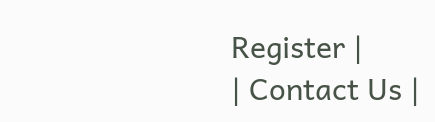Register |
| Contact Us |